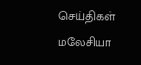செய்திகள் மலேசியா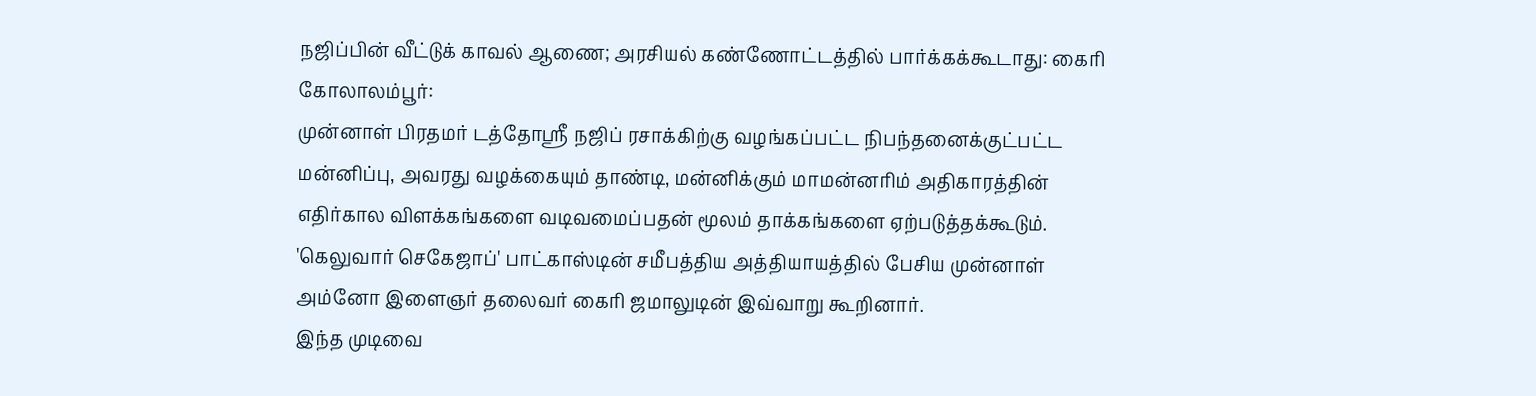நஜிப்பின் வீட்டுக் காவல் ஆணை; அரசியல் கண்ணோட்டத்தில் பார்க்கக்கூடாது: கைரி
கோலாலம்பூர்:
முன்னாள் பிரதமர் டத்தோஸ்ரீ நஜிப் ரசாக்கிற்கு வழங்கப்பட்ட நிபந்தனைக்குட்பட்ட மன்னிப்பு, அவரது வழக்கையும் தாண்டி, மன்னிக்கும் மாமன்னரிம் அதிகாரத்தின் எதிர்கால விளக்கங்களை வடிவமைப்பதன் மூலம் தாக்கங்களை ஏற்படுத்தக்கூடும்.
'கெலுவார் செகேஜாப்' பாட்காஸ்டின் சமீபத்திய அத்தியாயத்தில் பேசிய முன்னாள் அம்னோ இளைஞர் தலைவர் கைரி ஜமாலுடின் இவ்வாறு கூறினார்.
இந்த முடிவை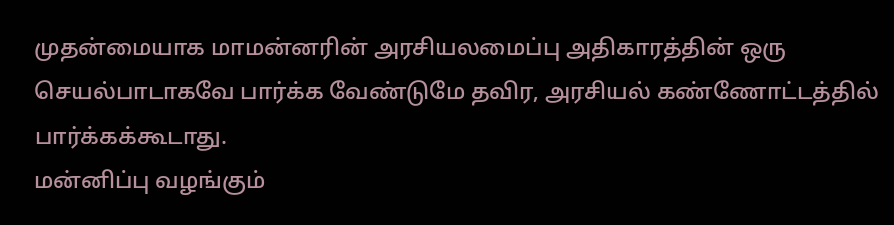முதன்மையாக மாமன்னரின் அரசியலமைப்பு அதிகாரத்தின் ஒரு செயல்பாடாகவே பார்க்க வேண்டுமே தவிர, அரசியல் கண்ணோட்டத்தில் பார்க்கக்கூடாது.
மன்னிப்பு வழங்கும்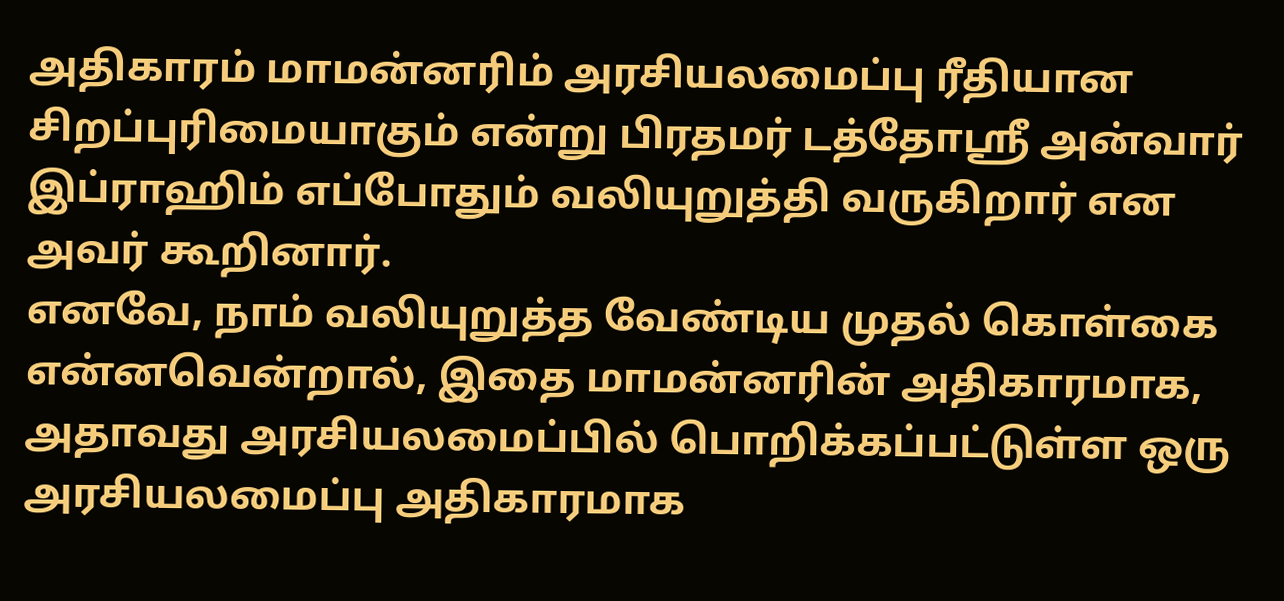அதிகாரம் மாமன்னரிம் அரசியலமைப்பு ரீதியான சிறப்புரிமையாகும் என்று பிரதமர் டத்தோஸ்ரீ அன்வார் இப்ராஹிம் எப்போதும் வலியுறுத்தி வருகிறார் என அவர் கூறினார்.
எனவே, நாம் வலியுறுத்த வேண்டிய முதல் கொள்கை என்னவென்றால், இதை மாமன்னரின் அதிகாரமாக, அதாவது அரசியலமைப்பில் பொறிக்கப்பட்டுள்ள ஒரு அரசியலமைப்பு அதிகாரமாக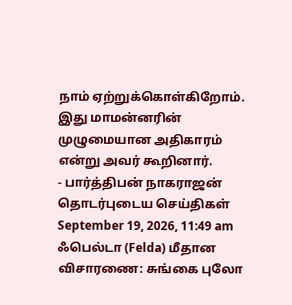நாம் ஏற்றுக்கொள்கிறோம்.
இது மாமன்னரின் முழுமையான அதிகாரம் என்று அவர் கூறினார்.
- பார்த்திபன் நாகராஜன்
தொடர்புடைய செய்திகள்
September 19, 2026, 11:49 am
ஃபெல்டா (Felda) மீதான விசாரணை: சுங்கை புலோ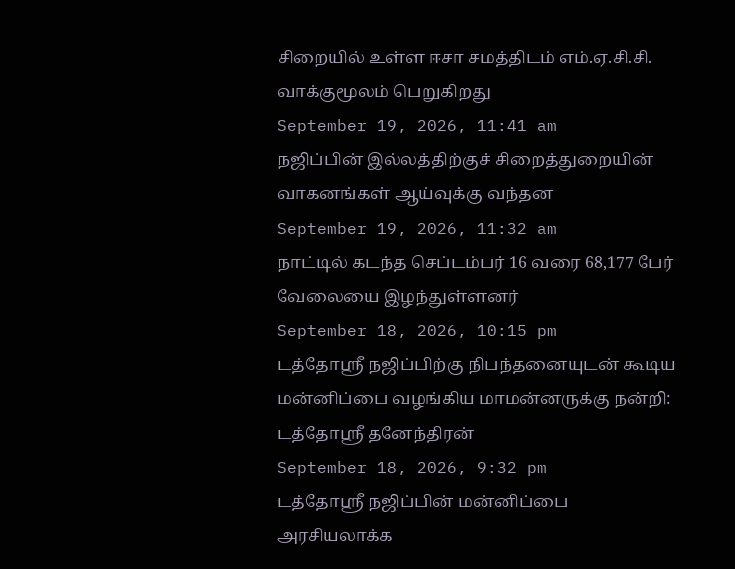சிறையில் உள்ள ஈசா சமத்திடம் எம்.ஏ.சி.சி. வாக்குமூலம் பெறுகிறது
September 19, 2026, 11:41 am
நஜிப்பின் இல்லத்திற்குச் சிறைத்துறையின் வாகனங்கள் ஆய்வுக்கு வந்தன
September 19, 2026, 11:32 am
நாட்டில் கடந்த செப்டம்பர் 16 வரை 68,177 பேர் வேலையை இழந்துள்ளனர்
September 18, 2026, 10:15 pm
டத்தோஸ்ரீ நஜிப்பிற்கு நிபந்தனையுடன் கூடிய மன்னிப்பை வழங்கிய மாமன்னருக்கு நன்றி: டத்தோஸ்ரீ தனேந்திரன்
September 18, 2026, 9:32 pm
டத்தோஸ்ரீ நஜிப்பின் மன்னிப்பை அரசியலாக்க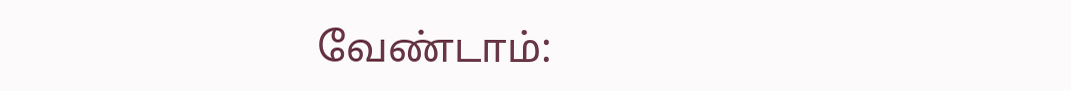வேண்டாம்: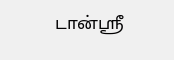டான்ஸ்ரீ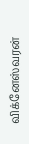விக்னேஸ்வரன்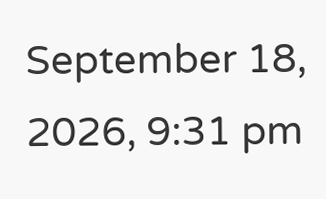September 18, 2026, 9:31 pm